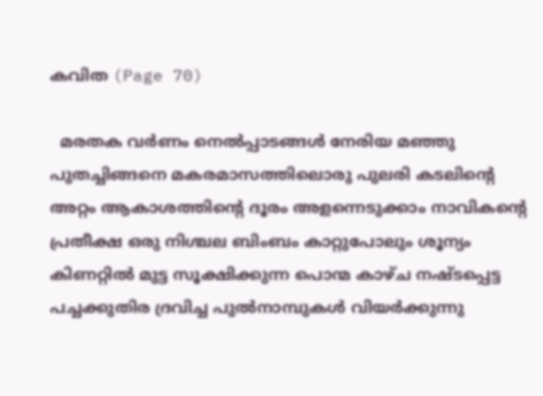കവിത (Page 70)

  മരതക വര്‍ണം നെല്‍പ്പാടങ്ങള്‍ നേരിയ മഞ്ഞു പുതച്ചിങ്ങനെ മകരമാസത്തിലൊരു പുലരി കടലിന്റെ അറ്റം ആകാശത്തിന്‍റെ ദൂരം അളന്നെടുക്കാം നാവികന്റെ പ്രതീക്ഷ ഒരു നിശ്ചല ബിംബം കാറ്റുപോലും ശൂന്യം കിണറ്റിൽ മുട്ട സൂക്ഷിക്കുന്ന പൊന്മ കാഴ്ച നഷ്ടപ്പെട്ട പച്ചക്കുതിര ദ്രവിച്ച പുൽനാമ്പുകൾ വിയർക്കുന്നു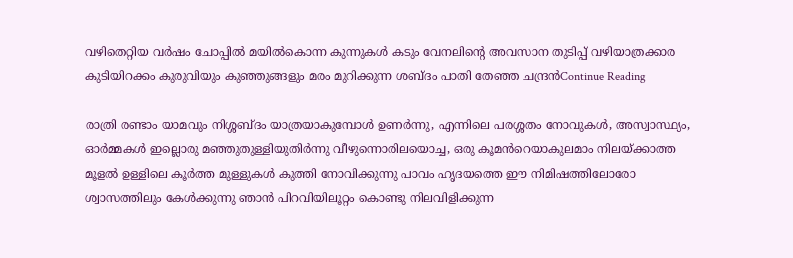വഴിതെറ്റിയ വര്‍ഷം ചോപ്പിൽ മയിൽകൊന്ന കുന്നുകൾ കടും വേനലിന്റെ അവസാന തുടിപ്പ് വഴിയാത്രക്കാര കുടിയിറക്കം കുരുവിയും കുഞ്ഞുങ്ങളും മരം മുറിക്കുന്ന ശബ്ദം പാതി തേഞ്ഞ ചന്ദ്രൻContinue Reading

രാത്രി രണ്ടാം യാമവും നിശ്ശബ്ദം യാത്രയാകുമ്പോൾ ഉണർന്നു, എന്നിലെ പരശ്ശതം നോവുകൾ, അസ്വാസ്ഥ്യം, ഓർമ്മകൾ ഇല്ലൊരു മഞ്ഞുതുള്ളിയുതിർന്നു വീഴുന്നൊരിലയൊച്ച, ഒരു കൂമൻറെയാകുലമാം നിലയ്ക്കാത്ത മൂളൽ ഉള്ളിലെ കൂർത്ത മുള്ളുകൾ കുത്തി നോവിക്കുന്നു പാവം ഹൃദയത്തെ ഈ നിമിഷത്തിലോരോ ശ്വാസത്തിലും കേൾക്കുന്നു ഞാൻ പിറവിയിലൂറ്റം കൊണ്ടു നിലവിളിക്കുന്ന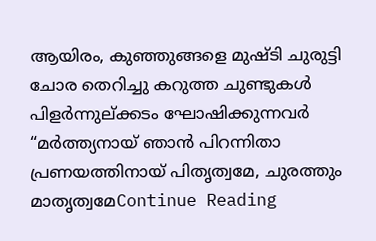ആയിരം, കുഞ്ഞുങ്ങളെ മുഷ്ടി ചുരുട്ടി ചോര തെറിച്ചു കറുത്ത ചുണ്ടുകൾ പിളർന്നുല്ക്കടം ഘോഷിക്കുന്നവർ “മർത്ത്യനായ് ഞാൻ പിറന്നിതാ പ്രണയത്തിനായ് പിതൃത്വമേ, ചുരത്തും മാതൃത്വമേContinue Reading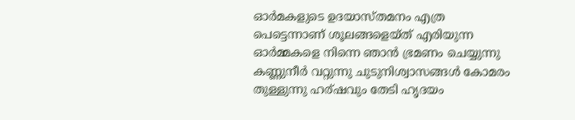ഓർമകളുടെ ഉദയാസ്തമനം എത്ര പെട്ടെന്നാണ് ശൂലങ്ങളെയ്ത് എരിയുന്ന ഓർമ്മകളെ നിന്നെ ഞാൻ ഭ്രമണം ചെയ്യുന്നു കണ്ണുനീർ വറ്റുന്നു ചുടുനിശ്വാസങ്ങൾ കോമരം തുള്ളുന്നു ഹര്ഷവും തേടി ഹൃദയം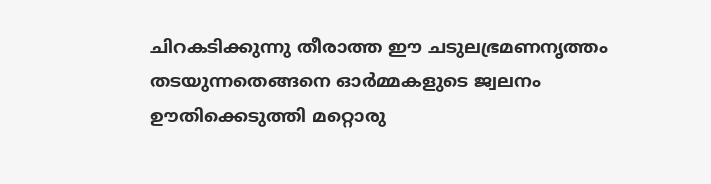ചിറകടിക്കുന്നു തീരാത്ത ഈ ചടുലഭ്രമണനൃത്തം തടയുന്നതെങ്ങനെ ഓർമ്മകളുടെ ജ്വലനം ഊതിക്കെടുത്തി മറ്റൊരു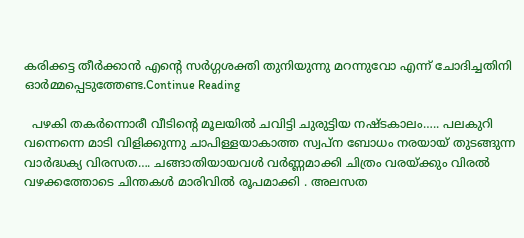കരിക്കട്ട തീർക്കാൻ എന്റെ സർഗ്ഗശക്തി തുനിയുന്നു മറന്നുവോ എന്ന് ചോദിച്ചതിനി ഓർമ്മപ്പെടുത്തേണ്ട.Continue Reading

  പഴകി തകർന്നൊരീ വീടിന്റെ മൂലയിൽ ചവിട്ടി ചുരുട്ടിയ നഷ്ടകാലം….. പലകുറി വന്നെന്നെ മാടി വിളിക്കുന്നു ചാപിള്ളയാകാത്ത സ്വപ്ന ബോധം നരയായ് തുടങ്ങുന്ന വാർദ്ധക്യ വിരസത…. ചങ്ങാതിയായവൾ വർണ്ണമാക്കി ചിത്രം വരയ്ക്കും വിരൽ വഴക്കത്തോടെ ചിന്തകൾ മാരിവിൽ രൂപമാക്കി . അലസത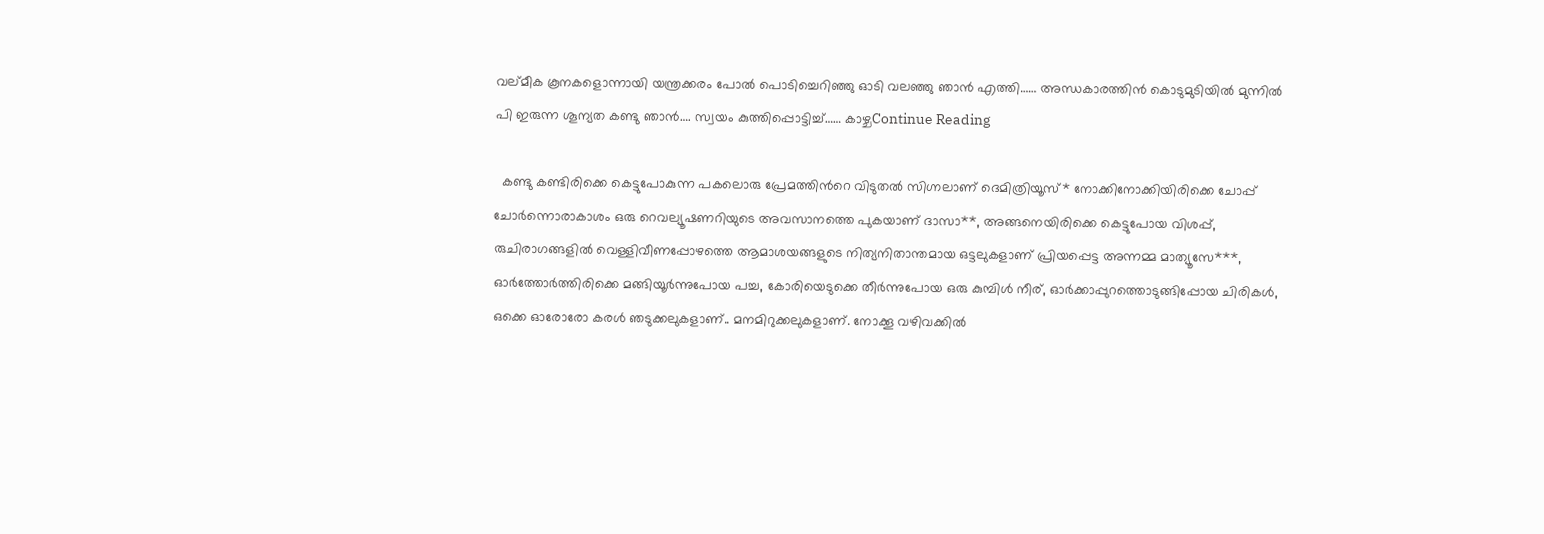വല്മീക കൂനകളൊന്നായി യന്ത്രക്കരം പോൽ പൊടിച്ചെറിഞ്ഞു ഓടി വലഞ്ഞു ഞാൻ എത്തി…… അന്ധകാരത്തിൻ കൊടുമുടിയിൽ മുന്നിൽ പി ഇരുന്ന ശൂന്യത കണ്ടു ഞാൻ…. സ്വയം കുത്തിപ്പൊട്ടിച്ച്…… കാഴ്ചContinue Reading

  കണ്ടു കണ്ടിരിക്കെ കെട്ടുപോകുന്ന പകലൊരു പ്രേമത്തിന്‍റെ വിടുതല്‍ സിഗ്നലാണ് ദെമിത്രിയൂസ്* നോക്കിനോക്കിയിരിക്കെ ചോപ്പ് ചോര്‍ന്നൊരാകാശം ഒരു റെവല്യൂഷണറിയുടെ അവസാനത്തെ പുകയാണ് ദാസാ**, അങ്ങനെയിരിക്കെ കെട്ടുപോയ വിശപ്പ്, രുചിരാഗങ്ങളില്‍ വെള്ളിവീണപ്പോഴത്തെ ആമാശയങ്ങളുടെ നിത്യനിതാന്തമായ ഒട്ടലുകളാണ് പ്രിയപ്പെട്ട അന്നമ്മ മാത്യൂസേ***, ഓര്‍ത്തോര്‍ത്തിരിക്കെ മങ്ങിയൂര്‍ന്നുപോയ പച്ച, കോരിയെടുക്കെ തീര്‍ന്നുപോയ ഒരു കുമ്പിള്‍ നീര്, ഓര്‍ക്കാപ്പുറത്തൊടുങ്ങിപ്പോയ ചിരികള്‍, ഒക്കെ ഓരോരോ കരള്‍ ഞടുക്കലുകളാണ്.. മനമിറുക്കലുകളാണ്. നോക്കൂ വഴിവക്കില്‍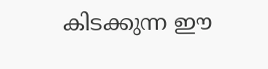കിടക്കുന്ന ഈ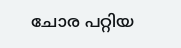ചോര പറ്റിയ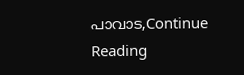പാവാട,Continue Reading